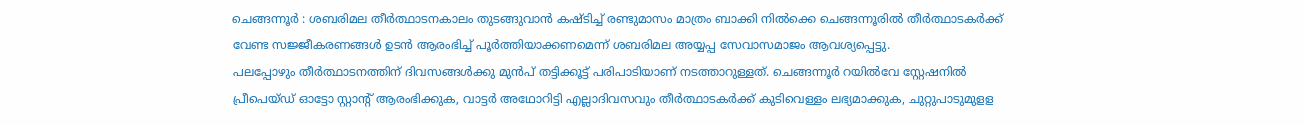ചെങ്ങന്നൂർ : ശബരിമല തീർത്ഥാടനകാലം തുടങ്ങുവാൻ കഷ്ടിച്ച് രണ്ടുമാസം മാത്രം ബാക്കി നിൽക്കെ ചെങ്ങന്നൂരിൽ തീർത്ഥാടകർക്ക് വേണ്ട സജ്ജീകരണങ്ങൾ ഉടൻ ആരംഭിച്ച് പൂർത്തിയാക്കണമെന്ന് ശബരിമല അയ്യപ്പ സേവാസമാജം ആവശ്യപ്പെട്ടു.
പലപ്പോഴും തീർത്ഥാടനത്തിന് ദിവസങ്ങൾക്കു മുൻപ് തട്ടിക്കൂട്ട് പരിപാടിയാണ് നടത്താറുള്ളത്. ചെങ്ങന്നൂർ റയിൽവേ സ്റ്റേഷനിൽ പ്രീപെയ്ഡ് ഓട്ടോ സ്റ്റാന്റ് ആരംഭിക്കുക, വാട്ടർ അഥോറിട്ടി എല്ലാദിവസവും തീർത്ഥാടകർക്ക് കുടിവെള്ളം ലഭ്യമാക്കുക, ചുറ്റുപാടുമുളള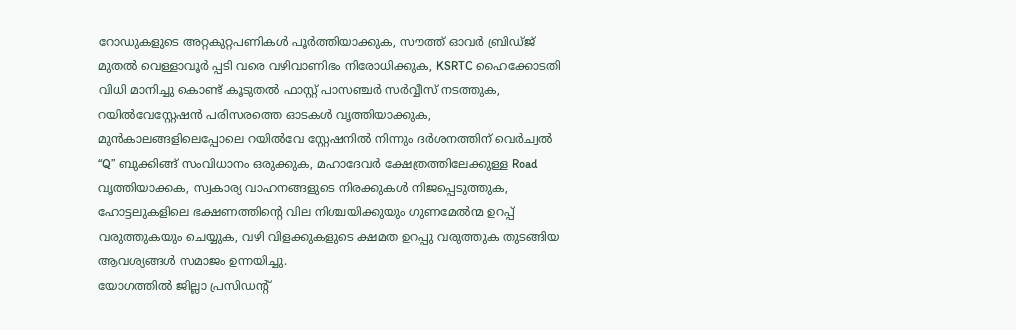റോഡുകളുടെ അറ്റകുറ്റപണികൾ പൂർത്തിയാക്കുക, സൗത്ത് ഓവർ ബ്രിഡ്ജ് മുതൽ വെള്ളാവൂർ പ്പടി വരെ വഴിവാണിഭം നിരോധിക്കുക, KSRTC ഹൈക്കോടതി വിധി മാനിച്ചു കൊണ്ട് കൂടുതൽ ഫാസ്റ്റ് പാസഞ്ചർ സർവ്വീസ് നടത്തുക, റയിൽവേസ്റ്റേഷൻ പരിസരത്തെ ഓടകൾ വൃത്തിയാക്കുക, മുൻകാലങ്ങളിലെപ്പോലെ റയിൽവേ സ്റ്റേഷനിൽ നിന്നും ദർശനത്തിന് വെർച്വൽ “Q” ബുക്കിങ്ങ് സംവിധാനം ഒരുക്കുക, മഹാദേവർ ക്ഷേത്രത്തിലേക്കുള്ള Road വൃത്തിയാക്കക, സ്വകാര്യ വാഹനങ്ങളുടെ നിരക്കുകൾ നിജപ്പെടുത്തുക, ഹോട്ടലുകളിലെ ഭക്ഷണത്തിന്റെ വില നിശ്ചയിക്കുയും ഗുണമേൽന്മ ഉറപ്പ് വരുത്തുകയും ചെയ്യുക, വഴി വിളക്കുകളുടെ ക്ഷമത ഉറപ്പു വരുത്തുക തുടങ്ങിയ ആവശ്യങ്ങൾ സമാജം ഉന്നയിച്ചു.
യോഗത്തിൽ ജില്ലാ പ്രസിഡന്റ്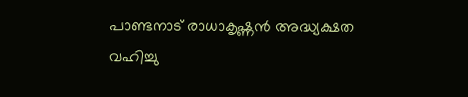പാണ്ടനാട് രാധാകൃഷ്ണൻ അദ്ധ്യക്ഷത വഹിച്ചു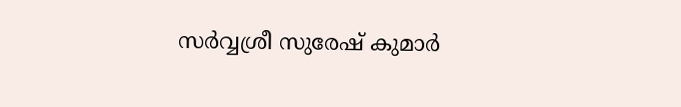സർവ്വശ്രീ സുരേഷ് കുമാർ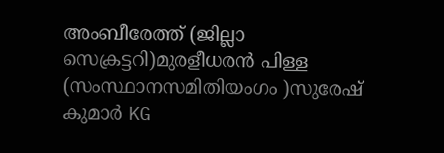അംബീരേത്ത് (ജില്ലാ സെക്രട്ടറി)മുരളീധരൻ പിള്ള (സംസ്ഥാനസമിതിയംഗം )സുരേഷ് കുമാർ KG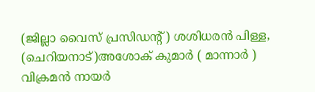(ജില്ലാ വൈസ് പ്രസിഡന്റ്) ശശിധരൻ പിള്ള, (ചെറിയനാട്)അശോക് കുമാർ ( മാന്നാർ ) വിക്രമൻ നായർ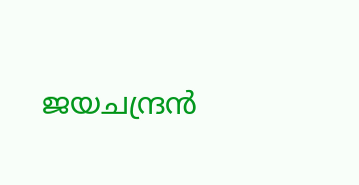ജയചന്ദ്രൻ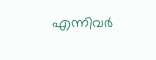എന്നിവർ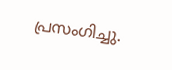പ്രസംഗിച്ചു.